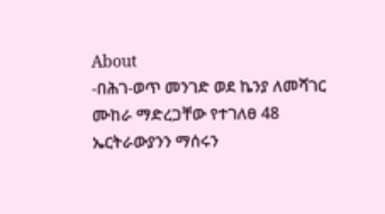About
-በሕገ-ወጥ መንገድ ወደ ኬንያ ለመሻገር ሙከራ ማድረጋቸው የተገለፀ 48 ኤርትራውያንን ማሰሩን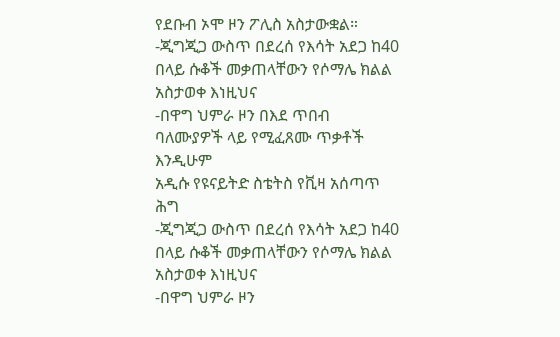የደቡብ ኦሞ ዞን ፖሊስ አስታውቋል።
-ጂግጂጋ ውስጥ በደረሰ የእሳት አደጋ ከ40 በላይ ሱቆች መቃጠላቸውን የሶማሌ ክልል አስታወቀ እነዚህና
-በዋግ ህምራ ዞን በእደ ጥበብ ባለሙያዎች ላይ የሚፈጸሙ ጥቃቶች እንዲሁም
አዲሱ የዩናይትድ ስቴትስ የቪዛ አሰጣጥ ሕግ
-ጂግጂጋ ውስጥ በደረሰ የእሳት አደጋ ከ40 በላይ ሱቆች መቃጠላቸውን የሶማሌ ክልል አስታወቀ እነዚህና
-በዋግ ህምራ ዞን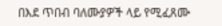በእደ ጥበብ ባለሙያዎች ላይ የሚፈጸሙ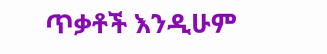ጥቃቶች እንዲሁም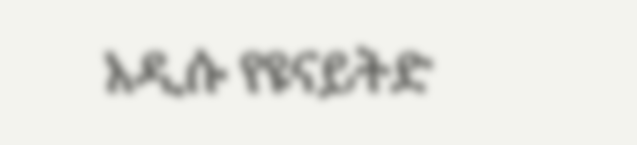አዲሱ የዩናይትድ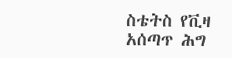ስቴትስ የቪዛ አሰጣጥ ሕግ